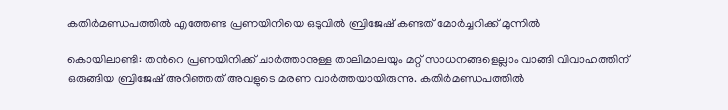കതിര്‍മണ്ഡപത്തില്‍ എത്തേണ്ട പ്രണയിനിയെ ഒടുവില്‍ ബ്രിജേഷ് കണ്ടത് മോര്‍ച്ചറിക്ക് മുന്നില്‍

കൊയിലാണ്ടി: തന്‍റെ പ്രണയിനിക്ക് ചാര്‍ത്താനുള്ള താലിമാലയും മറ്റ് സാധനങ്ങളെല്ലാം വാങ്ങി വിവാഹത്തിന് ഒരുങ്ങിയ ബ്രിജേഷ് അറിഞ്ഞത് അവളുടെ മരണ വാര്‍ത്തയായിരുന്നു. കതിര്‍മണ്ഡപത്തില്‍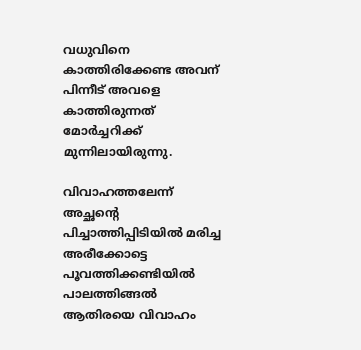വധുവിനെ കാത്തിരിക്കേണ്ട അവന് പിന്നീട് അവളെ കാത്തിരുന്നത് മോര്‍ച്ചറിക്ക് മുന്നിലായിരുന്നു.

വിവാഹത്തലേന്ന് അച്ഛന്‍റെ പിച്ചാത്തിപ്പിടിയില്‍ മരിച്ച അരീക്കോട്ടെ പൂവത്തിക്കണ്ടിയില്‍ പാലത്തിങ്ങല്‍ ആതിരയെ വിവാഹം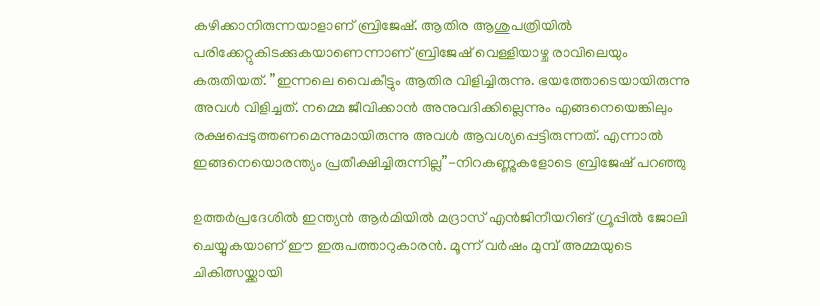കഴിക്കാനിരുന്നയാളാണ് ബ്രിജേഷ്. ആതിര ആശുപത്രിയില്‍ പരിക്കേറ്റുകിടക്കുകയാണെന്നാണ് ബ്രിജേഷ് വെള്ളിയാഴ്ച രാവിലെയും കരുതിയത്. ”ഇന്നലെ വൈകീട്ടും ആതിര വിളിച്ചിരുന്നു. ഭയത്തോടെയായിരുന്നു അവള്‍ വിളിച്ചത്. നമ്മെ ജീവിക്കാന്‍ അനുവദിക്കില്ലെന്നും എങ്ങനെയെങ്കിലും രക്ഷപ്പെടുത്തണമെന്നുമായിരുന്നു അവള്‍ ആവശ്യപ്പെട്ടിരുന്നത്. എന്നാല്‍ ഇങ്ങനെയൊരന്ത്യം പ്രതീക്ഷിച്ചിരുന്നില്ല”-നിറകണ്ണുകളോടെ ബ്രിജേഷ് പറഞ്ഞു

ഉത്തര്‍പ്രദേശില്‍ ഇന്ത്യന്‍ ആര്‍മിയില്‍ മദ്രാസ് എന്‍ജിനീയറിങ് ഗ്രൂപ്പില്‍ ജോലി ചെയ്യുകയാണ് ഈ ഇരുപത്താറുകാരന്‍. മൂന്ന് വര്‍ഷം മുമ്പ് അമ്മയുടെ ചികിത്സയ്ക്കായി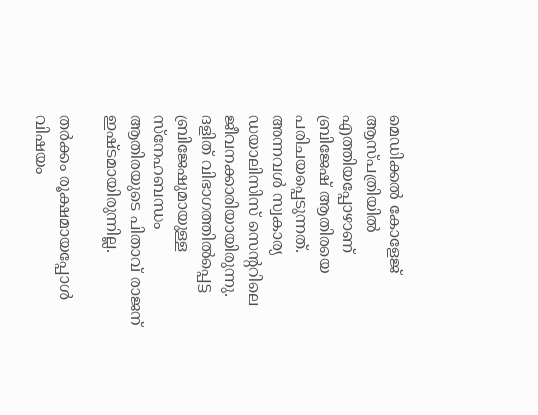മെഡിക്കല്‍ കോളേജ് ആസ്പത്രിയില്‍ എത്തിയപ്പോഴാണ് ബ്രിജേഷ് ആതിരയെ പരിചയപ്പെടുന്നത്. അന്നവള്‍ സ്വകാര്യ ഡയാലിസിസ് സെന്‍ററിലെ ജീവനക്കാരിയായിരുന്നു. ദളിത് വിഭാഗത്തില്‍പ്പെട്ട ബ്രിജേഷുമായുള്ള സ്‌നേഹബന്ധം ആതിരയുടെ പിതാവ് രാജന് ഇഷ്ടമായിരുന്നില്ല.

തര്‍ക്കം രൂക്ഷമായപ്പോള്‍ വിഷയം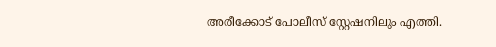അരീക്കോട് പോലീസ് സ്റ്റേഷനിലും എത്തി.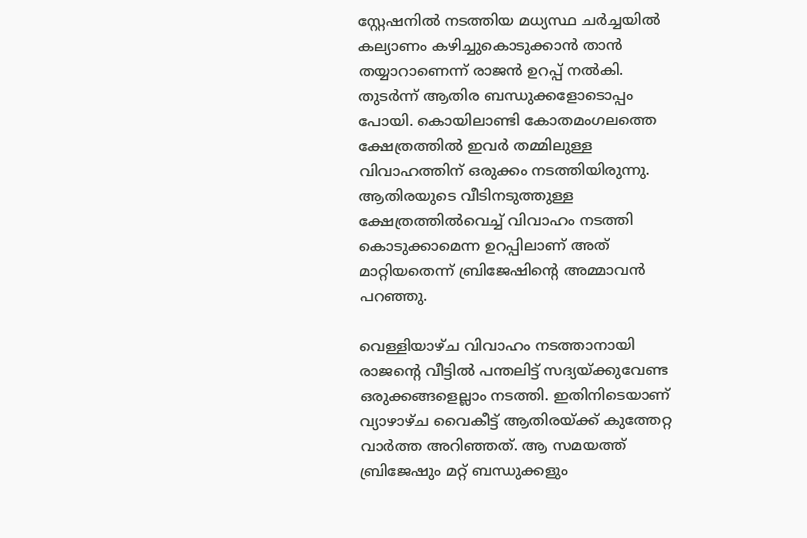സ്റ്റേഷനില്‍ നടത്തിയ മധ്യസ്ഥ ചര്‍ച്ചയില്‍ കല്യാണം കഴിച്ചുകൊടുക്കാന്‍ താന്‍ തയ്യാറാണെന്ന് രാജന്‍ ഉറപ്പ് നല്‍കി. തുടര്‍ന്ന് ആതിര ബന്ധുക്കളോടൊപ്പം പോയി. കൊയിലാണ്ടി കോതമംഗലത്തെ ക്ഷേത്രത്തില്‍ ഇവര്‍ തമ്മിലുള്ള വിവാഹത്തിന് ഒരുക്കം നടത്തിയിരുന്നു. ആതിരയുടെ വീടിനടുത്തുള്ള ക്ഷേത്രത്തില്‍വെച്ച്‌ വിവാഹം നടത്തി കൊടുക്കാമെന്ന ഉറപ്പിലാണ് അത് മാറ്റിയതെന്ന് ബ്രിജേഷിന്‍റെ അമ്മാവന്‍ പറഞ്ഞു.

വെള്ളിയാഴ്ച വിവാഹം നടത്താനായി രാജന്‍റെ വീട്ടില്‍ പന്തലിട്ട് സദ്യയ്ക്കുവേണ്ട ഒരുക്കങ്ങളെല്ലാം നടത്തി. ഇതിനിടെയാണ് വ്യാഴാഴ്ച വൈകീട്ട് ആതിരയ്ക്ക് കുത്തേറ്റ വാര്‍ത്ത അറിഞ്ഞത്. ആ സമയത്ത് ബ്രിജേഷും മറ്റ് ബന്ധുക്കളും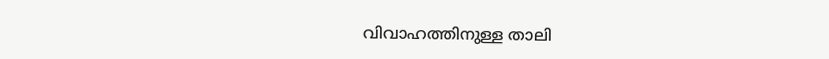വിവാഹത്തിനുള്ള താലി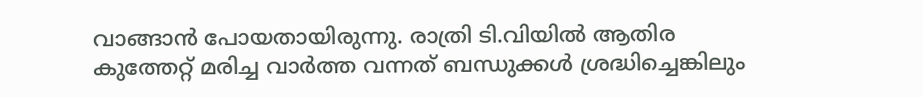വാങ്ങാന്‍ പോയതായിരുന്നു. രാത്രി ടി.വിയില്‍ ആതിര കുത്തേറ്റ് മരിച്ച വാര്‍ത്ത വന്നത് ബന്ധുക്കള്‍ ശ്രദ്ധിച്ചെങ്കിലും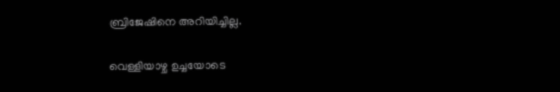ബ്രിജേഷിനെ അറിയിച്ചില്ല.

വെള്ളിയാഴ്ച ഉച്ചയോടെ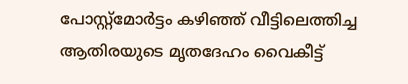പോസ്റ്റ്‌മോര്‍ട്ടം കഴിഞ്ഞ് വീട്ടിലെത്തിച്ച ആതിരയുടെ മൃതദേഹം വൈകീട്ട്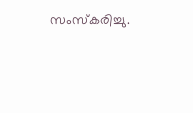സംസ്‌കരിച്ചു.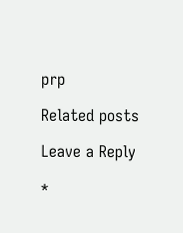prp

Related posts

Leave a Reply

*